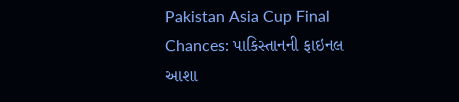Pakistan Asia Cup Final Chances: પાકિસ્તાનની ફાઇનલ આશા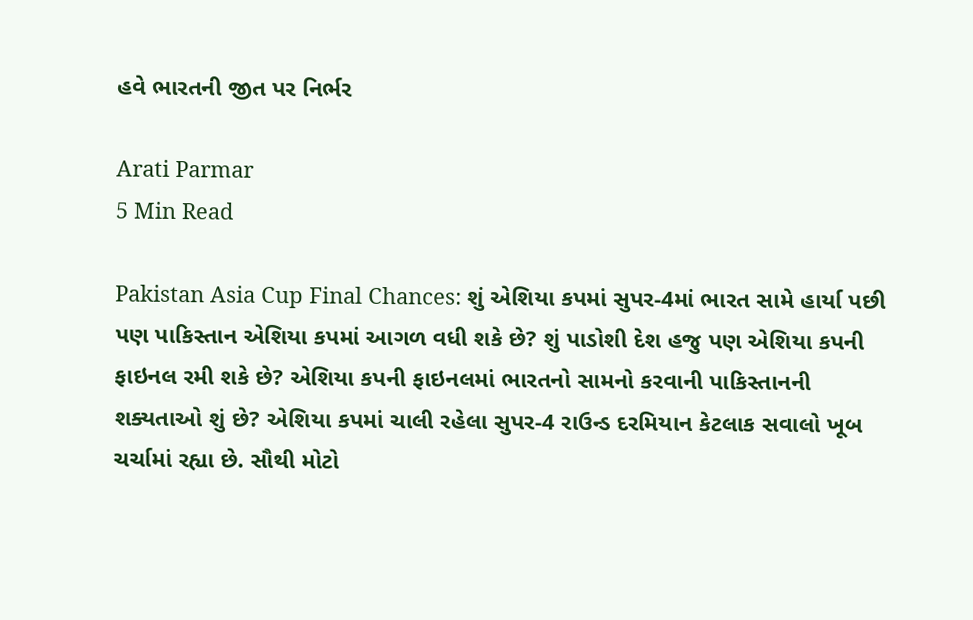હવે ભારતની જીત પર નિર્ભર

Arati Parmar
5 Min Read

Pakistan Asia Cup Final Chances: શું એશિયા કપમાં સુપર-4માં ભારત સામે હાર્યા પછી પણ પાકિસ્તાન એશિયા કપમાં આગળ વધી શકે છે? શું પાડોશી દેશ હજુ પણ એશિયા કપની ફાઇનલ રમી શકે છે? એશિયા કપની ફાઇનલમાં ભારતનો સામનો કરવાની પાકિસ્તાનની શક્યતાઓ શું છે? એશિયા કપમાં ચાલી રહેલા સુપર-4 રાઉન્ડ દરમિયાન કેટલાક સવાલો ખૂબ ચર્ચામાં રહ્યા છે. સૌથી મોટો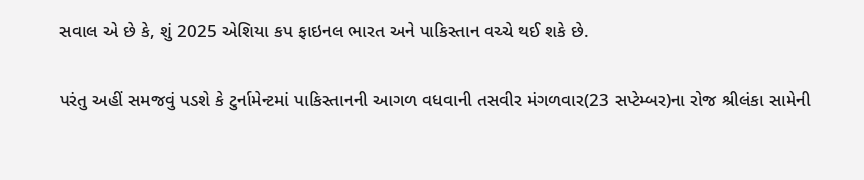સવાલ એ છે કે, શું 2025 એશિયા કપ ફાઇનલ ભારત અને પાકિસ્તાન વચ્ચે થઈ શકે છે.

પરંતુ અહીં સમજવું પડશે કે ટુર્નામેન્ટમાં પાકિસ્તાનની આગળ વધવાની તસવીર મંગળવાર(23 સપ્ટેમ્બર)ના રોજ શ્રીલંકા સામેની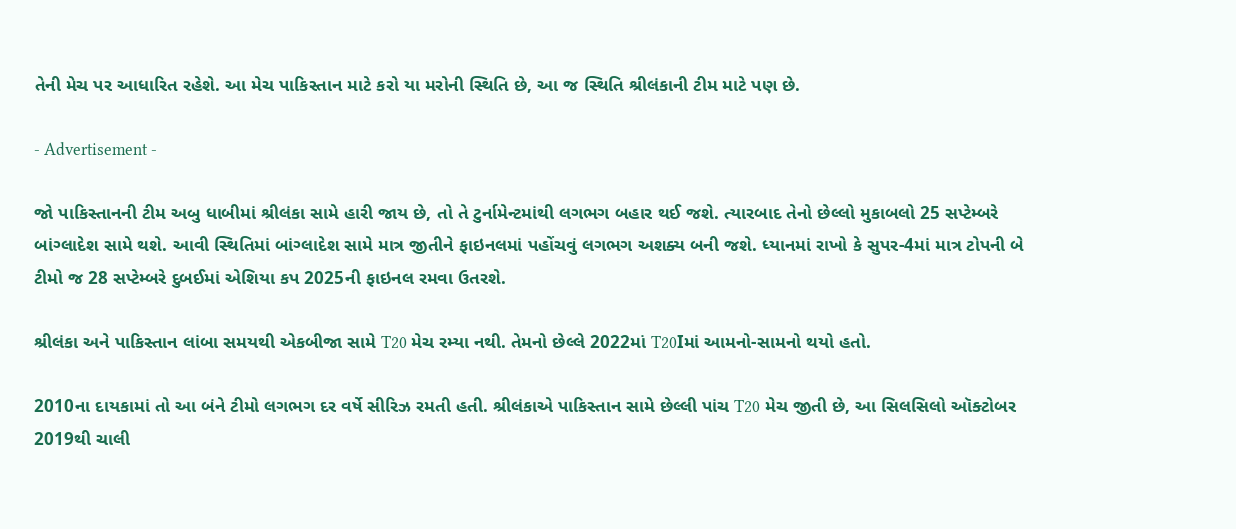તેની મેચ પર આધારિત રહેશે. આ મેચ પાકિસ્તાન માટે કરો યા મરોની સ્થિતિ છે, આ જ સ્થિતિ શ્રીલંકાની ટીમ માટે પણ છે.

- Advertisement -

જો પાકિસ્તાનની ટીમ અબુ ધાબીમાં શ્રીલંકા સામે હારી જાય છે, તો તે ટુર્નામેન્ટમાંથી લગભગ બહાર થઈ જશે. ત્યારબાદ તેનો છેલ્લો મુકાબલો 25 સપ્ટેમ્બરે બાંગ્લાદેશ સામે થશે. આવી સ્થિતિમાં બાંગ્લાદેશ સામે માત્ર જીતીને ફાઇનલમાં પહોંચવું લગભગ અશક્ય બની જશે. ધ્યાનમાં રાખો કે સુપર-4માં માત્ર ટોપની બે ટીમો જ 28 સપ્ટેમ્બરે દુબઈમાં એશિયા કપ 2025ની ફાઇનલ રમવા ઉતરશે.

શ્રીલંકા અને પાકિસ્તાન લાંબા સમયથી એકબીજા સામે T20 મેચ રમ્યા નથી. તેમનો છેલ્લે 2022માં T20Iમાં આમનો-સામનો થયો હતો.

2010ના દાયકામાં તો આ બંને ટીમો લગભગ દર વર્ષે સીરિઝ રમતી હતી. શ્રીલંકાએ પાકિસ્તાન સામે છેલ્લી પાંચ T20 મેચ જીતી છે, આ સિલસિલો ઑક્ટોબર 2019થી ચાલી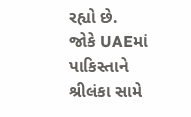રહ્યો છે. જોકે UAEમાં પાકિસ્તાને શ્રીલંકા સામે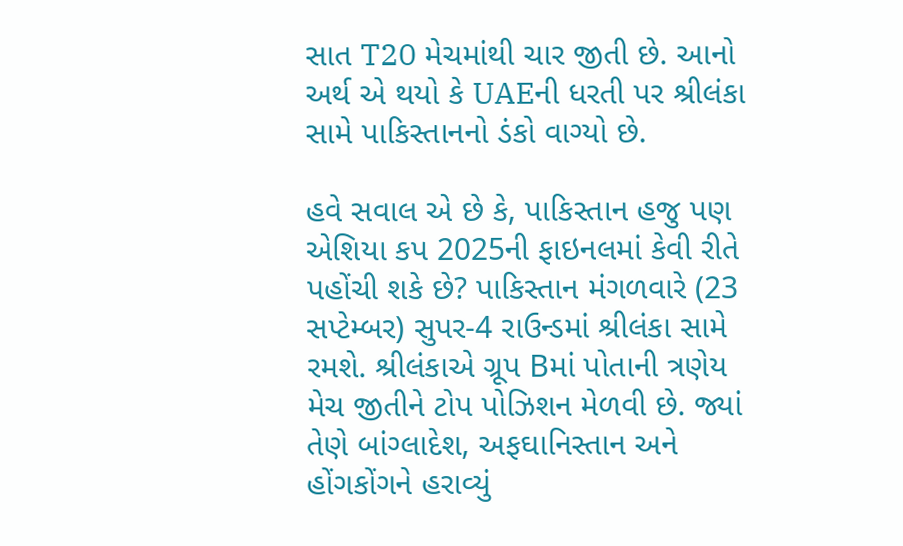સાત T20 મેચમાંથી ચાર જીતી છે. આનો અર્થ એ થયો કે UAEની ધરતી પર શ્રીલંકા સામે પાકિસ્તાનનો ડંકો વાગ્યો છે.

હવે સવાલ એ છે કે, પાકિસ્તાન હજુ પણ એશિયા કપ 2025ની ફાઇનલમાં કેવી રીતે પહોંચી શકે છે? પાકિસ્તાન મંગળવારે (23 સપ્ટેમ્બર) સુપર-4 રાઉન્ડમાં શ્રીલંકા સામે રમશે. શ્રીલંકાએ ગ્રૂપ Bમાં પોતાની ત્રણેય મેચ જીતીને ટોપ પોઝિશન મેળવી છે. જ્યાં તેણે બાંગ્લાદેશ, અફઘાનિસ્તાન અને હોંગકોંગને હરાવ્યું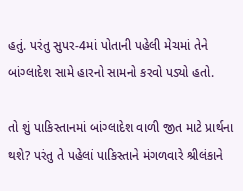હતું. પરંતુ સુપર-4માં પોતાની પહેલી મેચમાં તેને બાંગ્લાદેશ સામે હારનો સામનો કરવો પડ્યો હતો.

તો શું પાકિસ્તાનમાં બાંગ્લાદેશ વાળી જીત માટે પ્રાર્થના થશે? પરંતુ તે પહેલાં પાકિસ્તાને મંગળવારે શ્રીલંકાને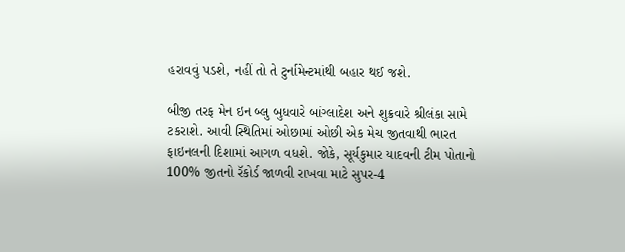હરાવવું પડશે, નહીં તો તે ટુર્નામેન્ટમાંથી બહાર થઈ જશે.

બીજી તરફ મેન ઇન બ્લુ બુધવારે બાંગ્લાદેશ અને શુક્રવારે શ્રીલંકા સામે ટકરાશે. આવી સ્થિતિમાં ઓછામાં ઓછી એક મેચ જીતવાથી ભારત ફાઇનલની દિશામાં આગળ વધશે. જોકે, સૂર્યકુમાર યાદવની ટીમ પોતાનો 100% જીતનો રૅકોર્ડ જાળવી રાખવા માટે સુપર-4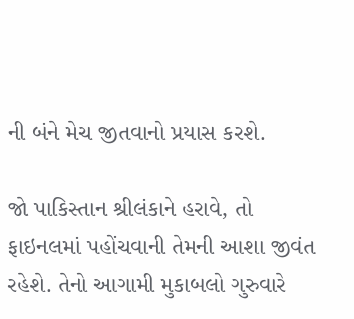ની બંને મેચ જીતવાનો પ્રયાસ કરશે.

જો પાકિસ્તાન શ્રીલંકાને હરાવે, તો ફાઇનલમાં પહોંચવાની તેમની આશા જીવંત રહેશે. તેનો આગામી મુકાબલો ગુરુવારે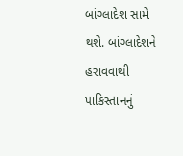બાંગ્લાદેશ સામે થશે. બાંગ્લાદેશને હરાવવાથી પાકિસ્તાનનું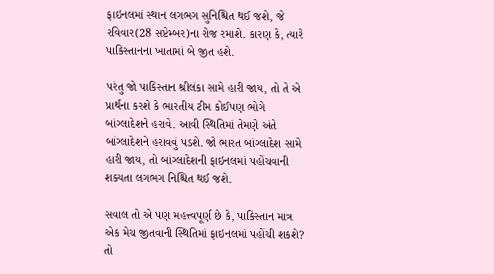ફાઇનલમાં સ્થાન લગભગ સુનિશ્ચિત થઈ જશે, જે રવિવાર(28 સપ્ટેમ્બર)ના રોજ રમાશે. કારણ કે, ત્યારે પાકિસ્તાનના ખાતામાં બે જીત હશે.

પરંતુ જો પાકિસ્તાન શ્રીલંકા સામે હારી જાય, તો તે એ પ્રાર્થના કરશે કે ભારતીય ટીમ કોઈપણ ભોગે બાંગ્લાદેશને હરાવે. આવી સ્થિતિમાં તેમણે અંતે બાંગ્લાદેશને હરાવવું પડશે. જો ભારત બાંગ્લાદેશ સામે હારી જાય, તો બાંગ્લાદેશની ફાઇનલમાં પહોંચવાની શક્યતા લગભગ નિશ્ચિત થઈ જશે.

સવાલ તો એ પણ મહત્ત્વપૂર્ણ છે કે, પાકિસ્તાન માત્ર એક મેચ જીતવાની સ્થિતિમાં ફાઇનલમાં પહોંચી શકશે? તો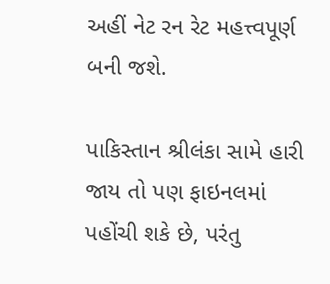અહીં નેટ રન રેટ મહત્ત્વપૂર્ણ બની જશે.

પાકિસ્તાન શ્રીલંકા સામે હારી જાય તો પણ ફાઇનલમાં પહોંચી શકે છે, પરંતુ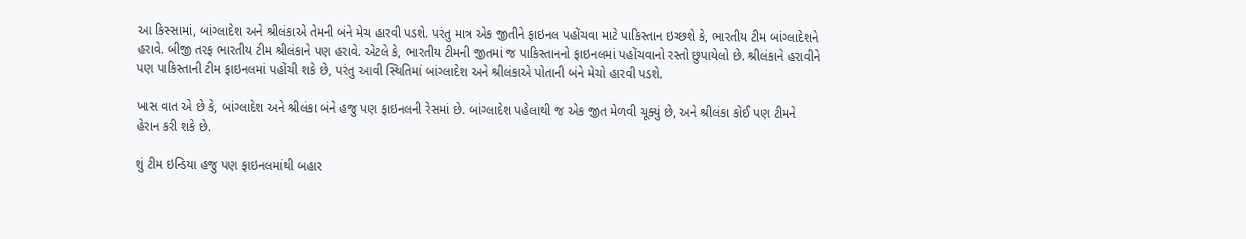આ કિસ્સામાં, બાંગ્લાદેશ અને શ્રીલંકાએ તેમની બંને મેચ હારવી પડશે. પરંતુ માત્ર એક જીતીને ફાઇનલ પહોંચવા માટે પાકિસ્તાન ઇચ્છશે કે, ભારતીય ટીમ બાંગ્લાદેશને હરાવે. બીજી તરફ ભારતીય ટીમ શ્રીલંકાને પણ હરાવે. એટલે કે, ભારતીય ટીમની જીતમાં જ પાકિસ્તાનનો ફાઇનલમાં પહોંચવાનો રસ્તો છુપાયેલો છે. શ્રીલંકાને હરાવીને પણ પાકિસ્તાની ટીમ ફાઇનલમાં પહોંચી શકે છે, પરંતુ આવી સ્થિતિમાં બાંગ્લાદેશ અને શ્રીલંકાએ પોતાની બંને મેચો હારવી પડશે.

ખાસ વાત એ છે કે, બાંગ્લાદેશ અને શ્રીલંકા બંને હજુ પણ ફાઇનલની રેસમાં છે. બાંગ્લાદેશ પહેલાથી જ એક જીત મેળવી ચૂક્યું છે, અને શ્રીલંકા કોઈ પણ ટીમને હેરાન કરી શકે છે.

શું ટીમ ઇન્ડિયા હજુ પણ ફાઇનલમાંથી બહાર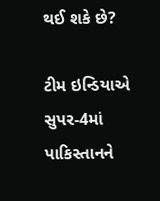થઈ શકે છે?

ટીમ ઇન્ડિયાએ સુપર-4માં પાકિસ્તાનને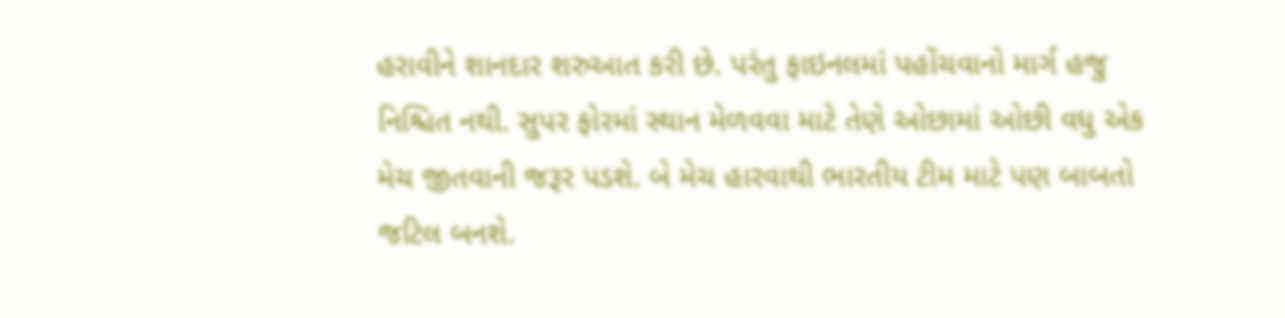હરાવીને શાનદાર શરુઆત કરી છે. પરંતુ ફાઇનલમાં પહોંચવાનો માર્ગ હજુ નિશ્ચિત નથી. સુપર ફોરમાં સ્થાન મેળવવા માટે તેણે ઓછામાં ઓછી વધુ એક મેચ જીતવાની જરૂર પડશે. બે મેચ હારવાથી ભારતીય ટીમ માટે પણ બાબતો જટિલ બનશે.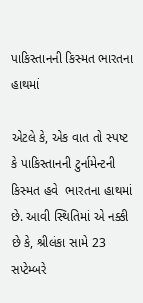પાકિસ્તાનની કિસ્મત ભારતના હાથમાં

એટલે કે, એક વાત તો સ્પષ્ટ  કે પાકિસ્તાનની ટુર્નામેન્ટની કિસ્મત હવે  ભારતના હાથમાં છે. આવી સ્થિતિમાં એ નક્કી છે કે, શ્રીલંકા સામે 23 સપ્ટેમ્બરે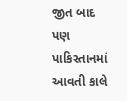જીત બાદ પણ પાકિસ્તાનમાં આવતી કાલે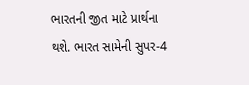ભારતની જીત માટે પ્રાર્થના થશે. ભારત સામેની સુપર-4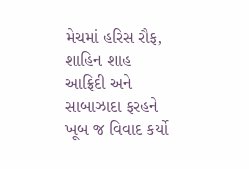મેચમાં હરિસ રૌફ, શાહિન શાહ આફ્રિદી અને સાબાઝાદા ફરહને ખૂબ જ વિવાદ કર્યો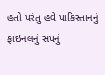હતો પરંતુ હવે પાકિસ્તાનનું ફાઇનલનું સપનું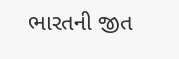ભારતની જીત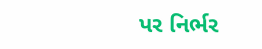પર નિર્ભર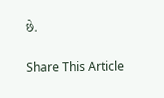છે.

Share This Article